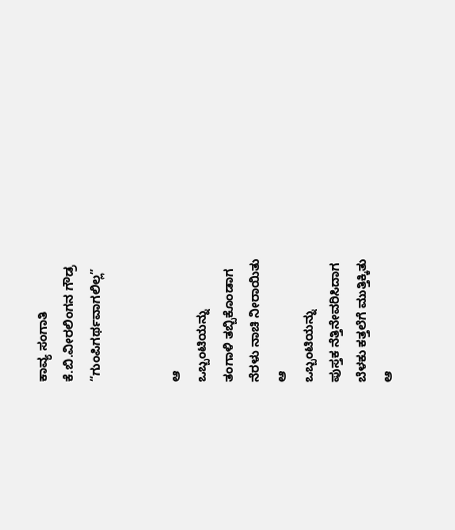ಕಾವ್ಯ ಸಂಗಾತಿ
ಕೆ.ಬಿ.ವೀರಲಿಂಗನ ಗೌಡ್ರ
“ಗುಂಪಿಗರ್ಥವಾಗಲಿಲ್ಲ”


ಆ
ಒಬ್ಬಂಟಿಯನ್ನು
ತಂಗಾಳಿ ತಬ್ಬಿಕೊಂಡಾಗ
ನೆರಳು ನಾಚಿ ನೀರಾಯಿತು
ಆ
ಒಬ್ಬಂಟಿಯನ್ನು
ಪುಸ್ತಕ ನೆತ್ತಿನೇವರಿಸಿದಾಗ
ಬೆಳಕು ಕತ್ತಲೆಗೆ ಮುತ್ತಿಕ್ಕಿತು
ಆ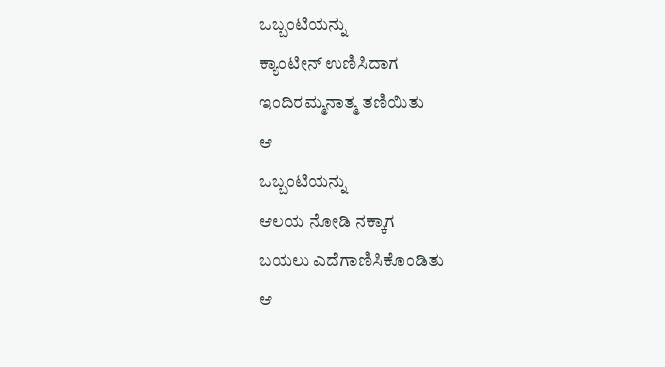ಒಬ್ಬಂಟಿಯನ್ನು
ಕ್ಯಾಂಟೀನ್ ಉಣಿಸಿದಾಗ
ಇಂದಿರಮ್ಮನಾತ್ಮ ತಣಿಯಿತು
ಆ
ಒಬ್ಬಂಟಿಯನ್ನು
ಆಲಯ ನೋಡಿ ನಕ್ಕಾಗ
ಬಯಲು ಎದೆಗಾಣಿಸಿಕೊಂಡಿತು
ಆ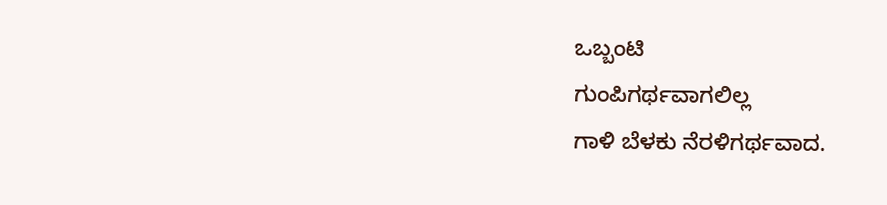ಒಬ್ಬಂಟಿ
ಗುಂಪಿಗರ್ಥವಾಗಲಿಲ್ಲ
ಗಾಳಿ ಬೆಳಕು ನೆರಳಿಗರ್ಥವಾದ.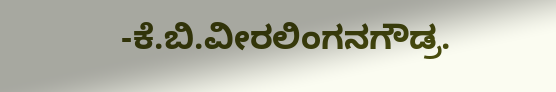-ಕೆ.ಬಿ.ವೀರಲಿಂಗನಗೌಡ್ರ.